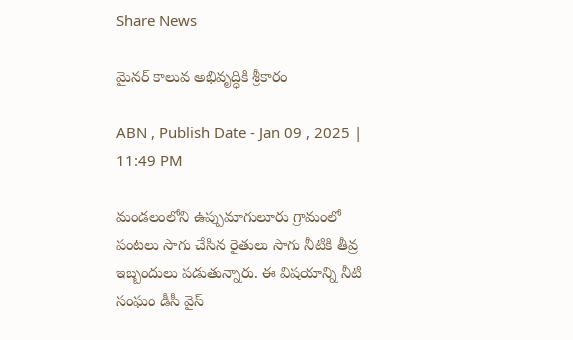Share News

మైనర్‌ కాలువ అభివృద్ధికి శ్రీకారం

ABN , Publish Date - Jan 09 , 2025 | 11:49 PM

మండలంలోని ఉప్పుమాగులూరు గ్రామంలో పంటలు సాగు చేసిన రైతులు సాగు నీటికి తీవ్ర ఇబ్బందులు పడుతున్నారు. ఈ విషయాన్ని నీటి సంఘం డీసీ వైస్‌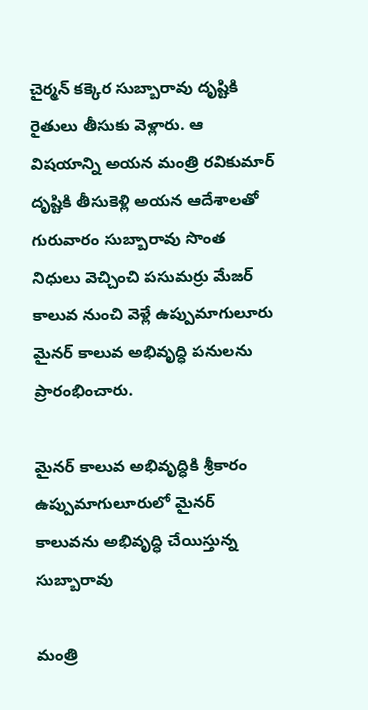చైర్మన్‌ కక్కెర సుబ్బారావు దృష్టికి రైతులు తీసుకు వెళ్లారు. ఆ విషయాన్ని అయన మంత్రి రవికుమార్‌ దృష్టికి తీసుకెళ్లి అయన ఆదేశాలతో గురువారం సుబ్బారావు సొంత నిధులు వెచ్చించి పసుమర్రు మేజర్‌ కాలువ నుంచి వెళ్లే ఉప్పుమాగులూరు మైనర్‌ కాలువ అభివృద్ధి పనులను ప్రారంభించారు.

మైనర్‌ కాలువ అభివృద్ధికి శ్రీకారం
ఉప్పుమాగులూరులో మైనర్‌ కాలువను అభివృద్ధి చేయిస్తున్న సుబ్బారావు

మంత్రి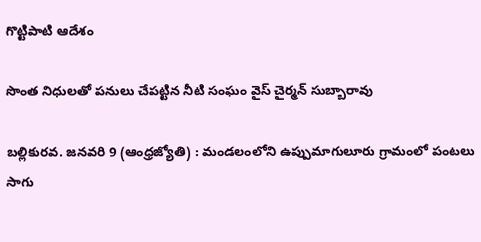గొట్టిపాటి ఆదేశం

సొంత నిధులతో పనులు చేపట్టిన నీటి సంఘం వైస్‌ చైర్మన్‌ సుబ్బారావు

బల్లికురవ. జనవరి 9 (ఆంధ్రజ్యోతి) : మండలంలోని ఉప్పుమాగులూరు గ్రామంలో పంటలు సాగు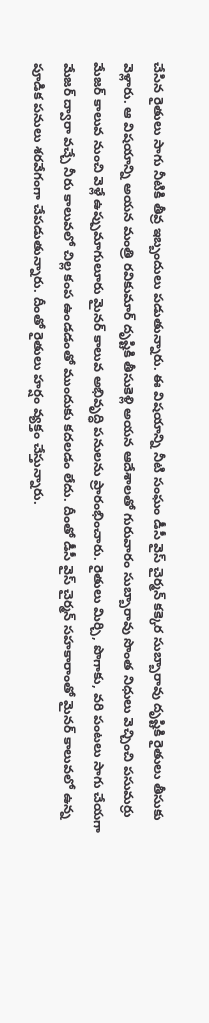చేసిన రైతులు సాగు నీటికి తీవ్ర ఇబ్బందులు పడుతున్నారు. ఈ విషయాన్ని నీటి సంఘం డీసీ వైస్‌ చైర్మన్‌ కక్కెర సుబ్బారావు దృష్టికి రైతులు తీసుకు వెళ్లారు. ఆ విషయాన్ని అయన మంత్రి రవికుమార్‌ దృష్టికి తీసుకెళ్లి అయన ఆదేశాలతో గురువారం సుబ్బారావు సొంత నిధులు వెచ్చించి పసుమర్రు మేజర్‌ కాలువ నుంచి వెళ్లే ఉప్పుమాగులూరు మైనర్‌ కాలువ అభివృద్ధి పనులను ప్రారంభించారు. రైతులు మిర్చి, పొగాకు, వరి పంటలు సాగు చేయగా మేజర్‌ ద్వారా వచ్చే నీరు కాలువలో చిల్ల కంప ఉండడంతో ముందుకు కదలడం లేదు. దీంతో డీసీ వైస్‌ చైర్మన్‌ సహకారాంతో మైనర్‌ కాలువలో ఉన్న పూడిక పనులు శరవేగంగా చేపడుతున్నారు. దీంతో రైతులు హర్షం వ్యక్తం చేస్తున్నారు.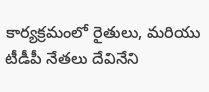కార్యక్రమంలో రైతులు, మరియు టీడీపీ నేతలు దేవినేని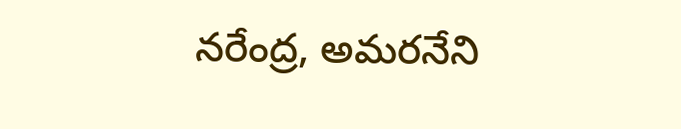నరేంద్ర, అమరనేని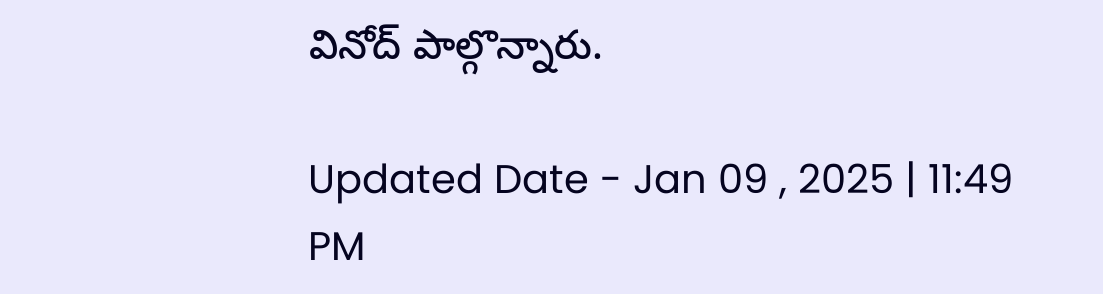వినోద్‌ పాల్గొన్నారు.

Updated Date - Jan 09 , 2025 | 11:49 PM